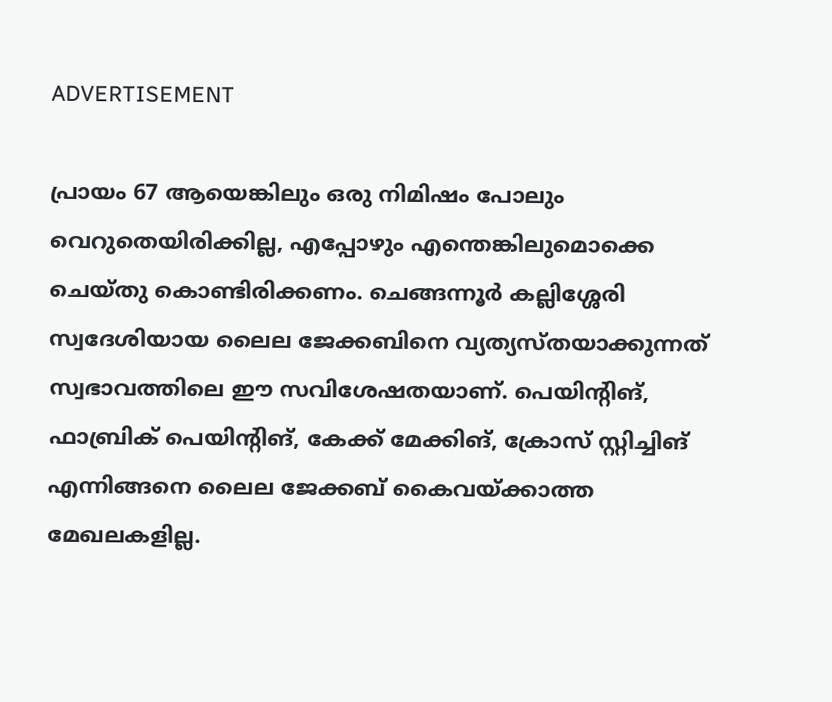ADVERTISEMENT

പ്രായം 67 ആയെങ്കിലും ഒരു നിമിഷം പോലും വെറുതെയിരിക്കില്ല, എപ്പോഴും എന്തെങ്കിലുമൊക്കെ ചെയ്തു കൊണ്ടിരിക്കണം. ചെങ്ങന്നൂര്‍ കല്ലിശ്ശേരി സ്വദേശിയായ ലൈല ജേക്കബിനെ വ്യത്യസ്തയാക്കുന്നത് സ്വഭാവത്തിലെ ഈ സവിശേഷതയാണ്. പെയിന്റിങ്, ഫാബ്രിക് പെയിന്റിങ്, കേക്ക് മേക്കിങ്, ക്രോസ് സ്റ്റിച്ചിങ് എന്നിങ്ങനെ ലൈല ജേക്കബ് കൈവയ്ക്കാത്ത മേഖലകളില്ല.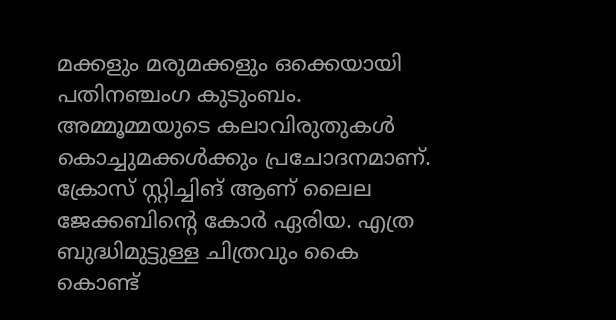മക്കളും മരുമക്കളും ഒക്കെയായി പതിനഞ്ചംഗ കുടുംബം. അമ്മൂമ്മയുടെ കലാവിരുതുകള്‍ കൊച്ചുമക്കള്‍ക്കും പ്രചോദനമാണ്. ക്രോസ് സ്റ്റിച്ചിങ് ആണ് ലൈല ജേക്കബിന്റെ കോര്‍ ഏരിയ. എത്ര ബുദ്ധിമുട്ടുള്ള ചിത്രവും കൈ കൊണ്ട്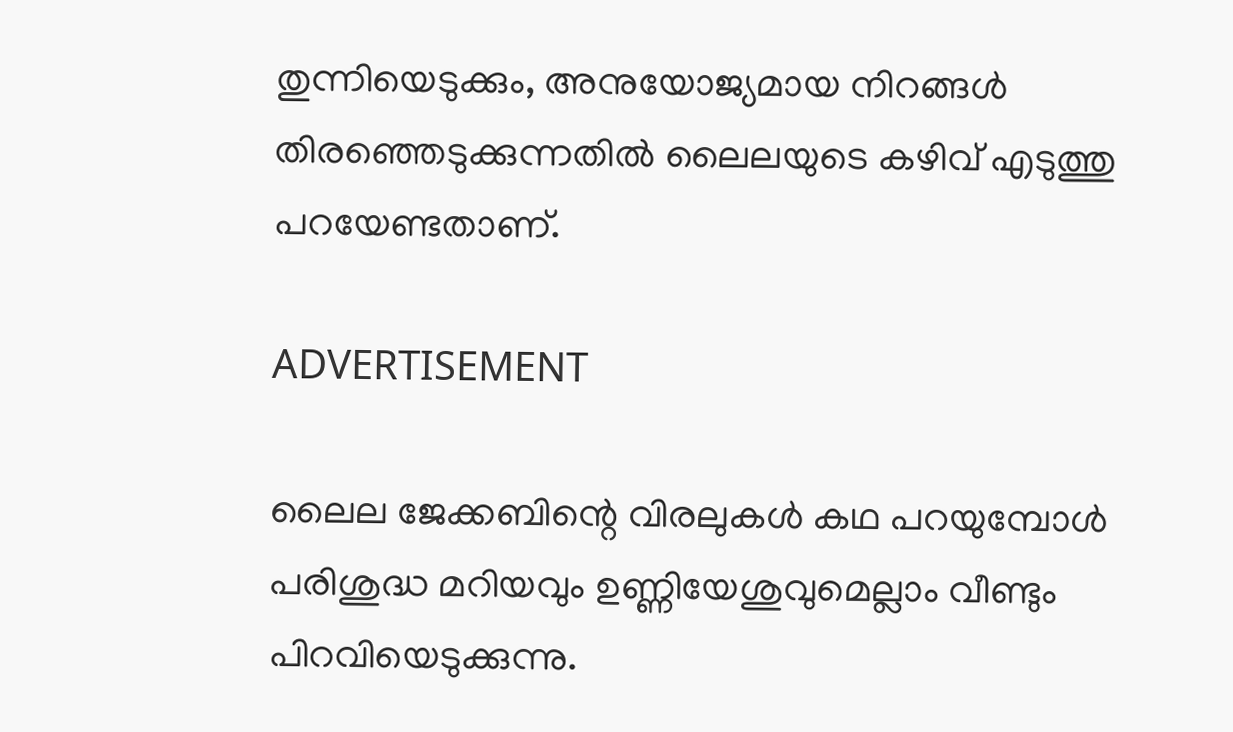തുന്നിയെടുക്കും, അനുയോജ്യമായ നിറങ്ങള്‍ തിരഞ്ഞെടുക്കുന്നതില്‍ ലൈലയുടെ കഴിവ് എടുത്തു പറയേണ്ടതാണ്.

ADVERTISEMENT

ലൈല ജേക്കബിന്റെ വിരലുകള്‍ കഥ പറയുമ്പോള്‍ പരിശുദ്ധ മറിയവും ഉണ്ണിയേശുവുമെല്ലാം വീണ്ടും പിറവിയെടുക്കുന്നു.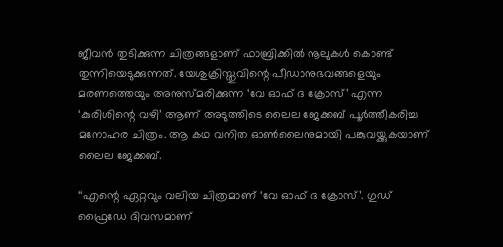ജീവന്‍ തുടിക്കുന്ന ചിത്രങ്ങളാണ് ഫാബ്രിക്കില്‍ നൂലുകള്‍ കൊണ്ട് തുന്നിയെടുക്കുന്നത്. യേശുക്രിസ്തുവിന്റെ പീഡാനുഭവങ്ങളെയും മരണത്തെയും അനുസ്മരിക്കുന്ന ‘വേ ഓഫ് ദ ക്രോസ്’ എന്ന ‘കുരിശിന്റെ വഴി’ ആണ് അടുത്തിടെ ലൈല ജേക്കബ് പൂര്‍ത്തീകരിച്ച മനോഹര ചിത്രം. ആ കഥ വനിത ഓണ്‍ലൈനുമായി പങ്കുവയ്ക്കുകയാണ് ലൈല ജേക്കബ്.

‘‘എന്റെ ഏറ്റവും വലിയ ചിത്രമാണ് ‘വേ ഓഫ് ദ ക്രോസ്’. ഗുഡ് ഫ്രൈഡേ ദിവസമാണ്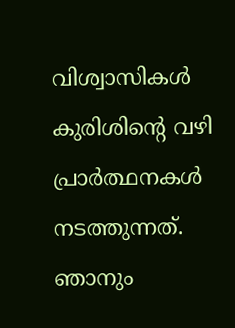വിശ്വാസികൾ കുരിശിന്റെ വഴി പ്രാർത്ഥനകൾ നടത്തുന്നത്. ഞാനും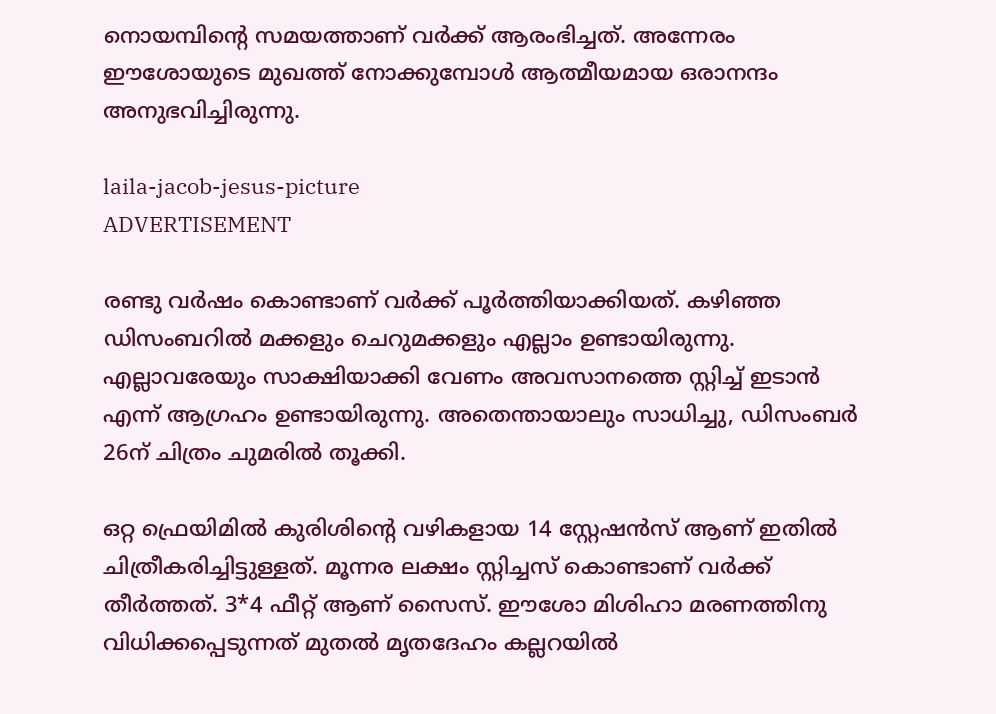നൊയമ്പിന്റെ സമയത്താണ് ‍വര്‍ക്ക് ആരംഭിച്ചത്. അന്നേരം ഈശോയുടെ മുഖത്ത് നോക്കുമ്പോള്‍ ആത്മീയമായ ഒരാനന്ദം അനുഭവിച്ചിരുന്നു.

laila-jacob-jesus-picture
ADVERTISEMENT

രണ്ടു വര്‍ഷം കൊണ്ടാണ് വര്‍ക്ക് പൂര്‍ത്തിയാക്കിയത്. കഴിഞ്ഞ ഡിസംബറില്‍ മക്കളും ചെറുമക്കളും എല്ലാം ഉണ്ടായിരുന്നു. എല്ലാവരേയും സാക്ഷിയാക്കി വേണം അവസാനത്തെ സ്റ്റിച്ച് ഇടാന്‍ എന്ന് ആഗ്രഹം ഉണ്ടായിരുന്നു. അതെന്തായാലും സാധിച്ചു, ഡിസംബര്‍ 26ന് ചിത്രം ചുമരില്‍ തൂക്കി.

ഒറ്റ ഫ്രെയിമില്‍ കുരിശിന്റെ വഴികളായ 14 സ്റ്റേഷന്‍സ് ആണ് ഇതില്‍ ചിത്രീകരിച്ചിട്ടുള്ളത്. മൂന്നര ലക്ഷം സ്റ്റിച്ചസ് കൊണ്ടാണ് വര്‍ക്ക് തീര്‍ത്തത്. 3*4 ഫീറ്റ് ആണ് സൈസ്. ഈശോ മിശിഹാ മരണത്തിനു വിധിക്കപ്പെടുന്നത് മുതല്‍ മൃതദേഹം കല്ലറയിൽ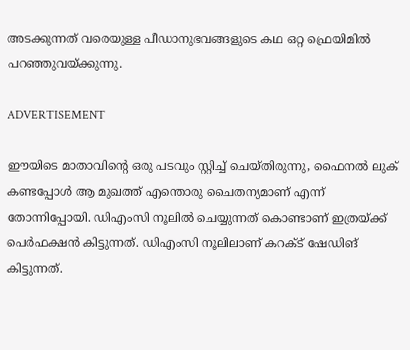അടക്കുന്നത് വരെയുള്ള പീഡാനുഭവങ്ങളുടെ കഥ ഒറ്റ ഫ്രെയിമില്‍ പറഞ്ഞുവയ്ക്കുന്നു.

ADVERTISEMENT

ഈയിടെ മാതാവിന്റെ ഒരു പടവും സ്റ്റിച്ച് ചെയ്തിരുന്നു, ഫൈനല്‍ ലുക് കണ്ടപ്പോള്‍ ആ മുഖത്ത് എന്തൊരു ചൈതന്യമാണ് എന്ന് തോന്നിപ്പോയി. ഡിഎംസി നൂലില്‍ ചെയ്യുന്നത് കൊണ്ടാണ് ഇത്രയ്ക്ക് പെര്‍ഫക്ഷന്‍ കിട്ടുന്നത്. ഡിഎംസി നൂലിലാണ് കറക്ട് ഷേഡിങ് കിട്ടുന്നത്.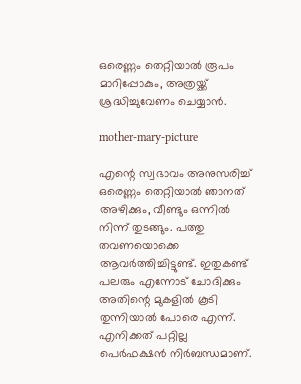ഒരെണ്ണം തെറ്റിയാല്‍ രൂപം മാറിപ്പോകും, അത്രയ്ക്ക് ശ്രദ്ധിച്ചുവേണം ചെയ്യാന്‍.

mother-mary-picture

എന്റെ സ്വഭാവം അനുസരിച്ച് ഒരെണ്ണം തെറ്റിയാല്‍ ഞാനത് അഴിക്കും, വീണ്ടും ഒന്നില്‍ നിന്ന് തുടങ്ങും. പത്തു തവണയൊക്കെ ആവര്‍ത്തിച്ചിട്ടുണ്ട്. ഇതുകണ്ട് പലരും എന്നോട് ചോദിക്കും അതിന്റെ മുകളില്‍ കൂടി തുന്നിയാല്‍ പോരെ എന്ന്. എനിക്കത് പറ്റില്ല പെര്‍ഫക്ഷന്‍ നിര്‍ബന്ധമാണ്.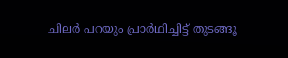ചിലര്‍ പറയും പ്രാര്‍ഥിച്ചിട്ട് തുടങ്ങൂ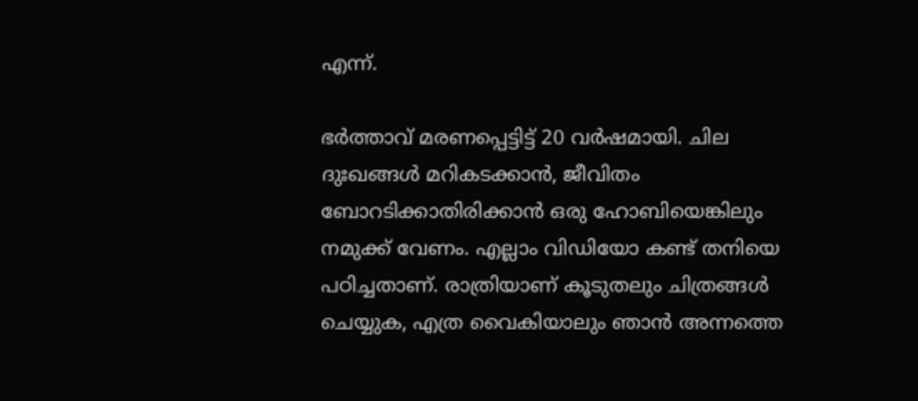എന്ന്.

ഭര്‍ത്താവ് മരണപ്പെട്ടിട്ട് 20 വര്‍ഷമായി. ചില ദുഃഖങ്ങള്‍ മറികടക്കാന്‍, ജീവിതം ബോറടിക്കാതിരിക്കാന്‍ ഒരു ഹോബിയെങ്കിലും നമുക്ക് വേണം. എല്ലാം വിഡിയോ കണ്ട് തനിയെ പഠിച്ചതാണ്. രാത്രിയാണ് കൂടുതലും ചിത്രങ്ങള്‍ ചെയ്യുക, എത്ര വൈകിയാലും ഞാന്‍ അന്നത്തെ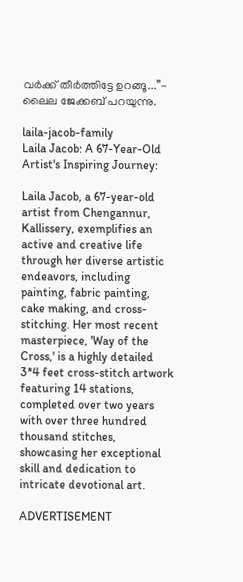വര്‍ക്ക് തീര്‍ത്തിട്ടേ ഉറങ്ങൂ...’’- ലൈല ജേക്കബ് പറയുന്നു.

laila-jacob-family
Laila Jacob: A 67-Year-Old Artist's Inspiring Journey:

Laila Jacob, a 67-year-old artist from Chengannur, Kallissery, exemplifies an active and creative life through her diverse artistic endeavors, including painting, fabric painting, cake making, and cross-stitching. Her most recent masterpiece, 'Way of the Cross,' is a highly detailed 3*4 feet cross-stitch artwork featuring 14 stations, completed over two years with over three hundred thousand stitches, showcasing her exceptional skill and dedication to intricate devotional art.

ADVERTISEMENT